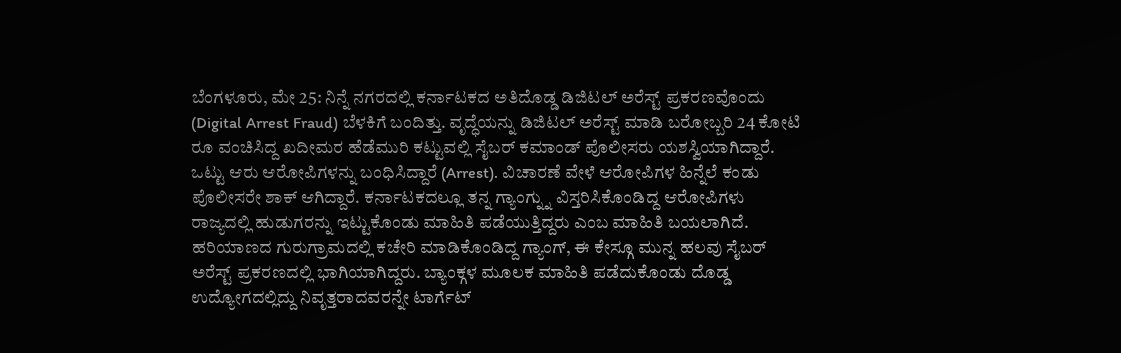ಬೆಂಗಳೂರು, ಮೇ 25: ನಿನ್ನೆ ನಗರದಲ್ಲಿ ಕರ್ನಾಟಕದ ಅತಿದೊಡ್ಡ ಡಿಜಿಟಲ್ ಅರೆಸ್ಟ್ ಪ್ರಕರಣವೊಂದು (Digital Arrest Fraud) ಬೆಳಕಿಗೆ ಬಂದಿತ್ತು. ವೃದ್ಧೆಯನ್ನು ಡಿಜಿಟಲ್ ಅರೆಸ್ಟ್ ಮಾಡಿ ಬರೋಬ್ಬರಿ 24 ಕೋಟಿ ರೂ ವಂಚಿಸಿದ್ದ ಖದೀಮರ ಹೆಡೆಮುರಿ ಕಟ್ಟುವಲ್ಲಿ ಸೈಬರ್ ಕಮಾಂಡ್ ಪೊಲೀಸರು ಯಶಸ್ವಿಯಾಗಿದ್ದಾರೆ. ಒಟ್ಟು ಆರು ಆರೋಪಿಗಳನ್ನು ಬಂಧಿಸಿದ್ದಾರೆ (Arrest). ವಿಚಾರಣೆ ವೇಳೆ ಆರೋಪಿಗಳ ಹಿನ್ನೆಲೆ ಕಂಡು ಪೊಲೀಸರೇ ಶಾಕ್ ಆಗಿದ್ದಾರೆ. ಕರ್ನಾಟಕದಲ್ಲೂ ತನ್ನ ಗ್ಯಾಂಗ್ನ್ನು ವಿಸ್ತರಿಸಿಕೊಂಡಿದ್ದ ಆರೋಪಿಗಳು ರಾಜ್ಯದಲ್ಲಿ ಹುಡುಗರನ್ನು ಇಟ್ಟುಕೊಂಡು ಮಾಹಿತಿ ಪಡೆಯುತ್ತಿದ್ದರು ಎಂಬ ಮಾಹಿತಿ ಬಯಲಾಗಿದೆ.
ಹರಿಯಾಣದ ಗುರುಗ್ರಾಮದಲ್ಲಿ ಕಚೇರಿ ಮಾಡಿಕೊಂಡಿದ್ದ ಗ್ಯಾಂಗ್, ಈ ಕೇಸ್ಗೂ ಮುನ್ನ ಹಲವು ಸೈಬರ್ ಅರೆಸ್ಟ್ ಪ್ರಕರಣದಲ್ಲಿ ಭಾಗಿಯಾಗಿದ್ದರು. ಬ್ಯಾಂಕ್ಗಳ ಮೂಲಕ ಮಾಹಿತಿ ಪಡೆದುಕೊಂಡು ದೊಡ್ಡ ಉದ್ಯೋಗದಲ್ಲಿದ್ದು ನಿವೃತ್ತರಾದವರನ್ನೇ ಟಾರ್ಗೆಟ್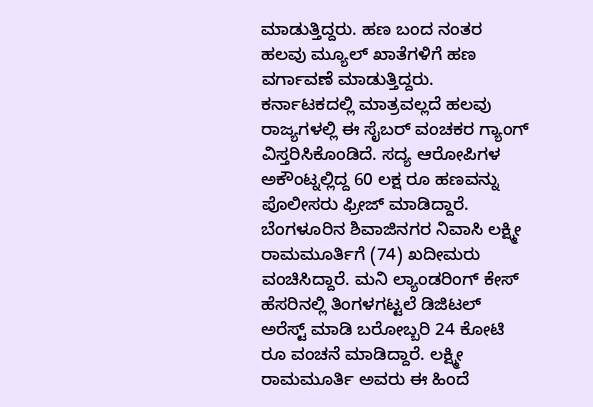ಮಾಡುತ್ತಿದ್ದರು. ಹಣ ಬಂದ ನಂತರ ಹಲವು ಮ್ಯೂಲ್ ಖಾತೆಗಳಿಗೆ ಹಣ ವರ್ಗಾವಣೆ ಮಾಡುತ್ತಿದ್ದರು. ಕರ್ನಾಟಕದಲ್ಲಿ ಮಾತ್ರವಲ್ಲದೆ ಹಲವು ರಾಜ್ಯಗಳಲ್ಲಿ ಈ ಸೈಬರ್ ವಂಚಕರ ಗ್ಯಾಂಗ್ ವಿಸ್ತರಿಸಿಕೊಂಡಿದೆ. ಸದ್ಯ ಆರೋಪಿಗಳ ಅಕೌಂಟ್ನಲ್ಲಿದ್ದ 60 ಲಕ್ಷ ರೂ ಹಣವನ್ನು ಪೊಲೀಸರು ಫ್ರೀಜ್ ಮಾಡಿದ್ದಾರೆ.
ಬೆಂಗಳೂರಿನ ಶಿವಾಜಿನಗರ ನಿವಾಸಿ ಲಕ್ಷ್ಮೀ ರಾಮಮೂರ್ತಿಗೆ (74) ಖದೀಮರು ವಂಚಿಸಿದ್ದಾರೆ. ಮನಿ ಲ್ಯಾಂಡರಿಂಗ್ ಕೇಸ್ ಹೆಸರಿನಲ್ಲಿ ತಿಂಗಳಗಟ್ಟಲೆ ಡಿಜಿಟಲ್ ಅರೆಸ್ಟ್ ಮಾಡಿ ಬರೋಬ್ಬರಿ 24 ಕೋಟಿ ರೂ ವಂಚನೆ ಮಾಡಿದ್ದಾರೆ. ಲಕ್ಷ್ಮೀ ರಾಮಮೂರ್ತಿ ಅವರು ಈ ಹಿಂದೆ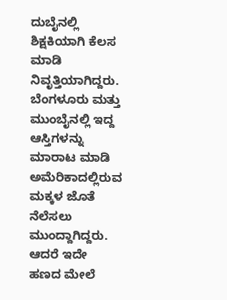ದುಬೈನಲ್ಲಿ ಶಿಕ್ಷಕಿಯಾಗಿ ಕೆಲಸ ಮಾಡಿ ನಿವೃತ್ತಿಯಾಗಿದ್ದರು.
ಬೆಂಗಳೂರು ಮತ್ತು ಮುಂಬೈನಲ್ಲಿ ಇದ್ದ ಆಸ್ತಿಗಳನ್ನು ಮಾರಾಟ ಮಾಡಿ ಅಮೆರಿಕಾದಲ್ಲಿರುವ ಮಕ್ಕಳ ಜೊತೆ ನೆಲೆಸಲು ಮುಂದ್ದಾಗಿದ್ದರು. ಆದರೆ ಇದೇ ಹಣದ ಮೇಲೆ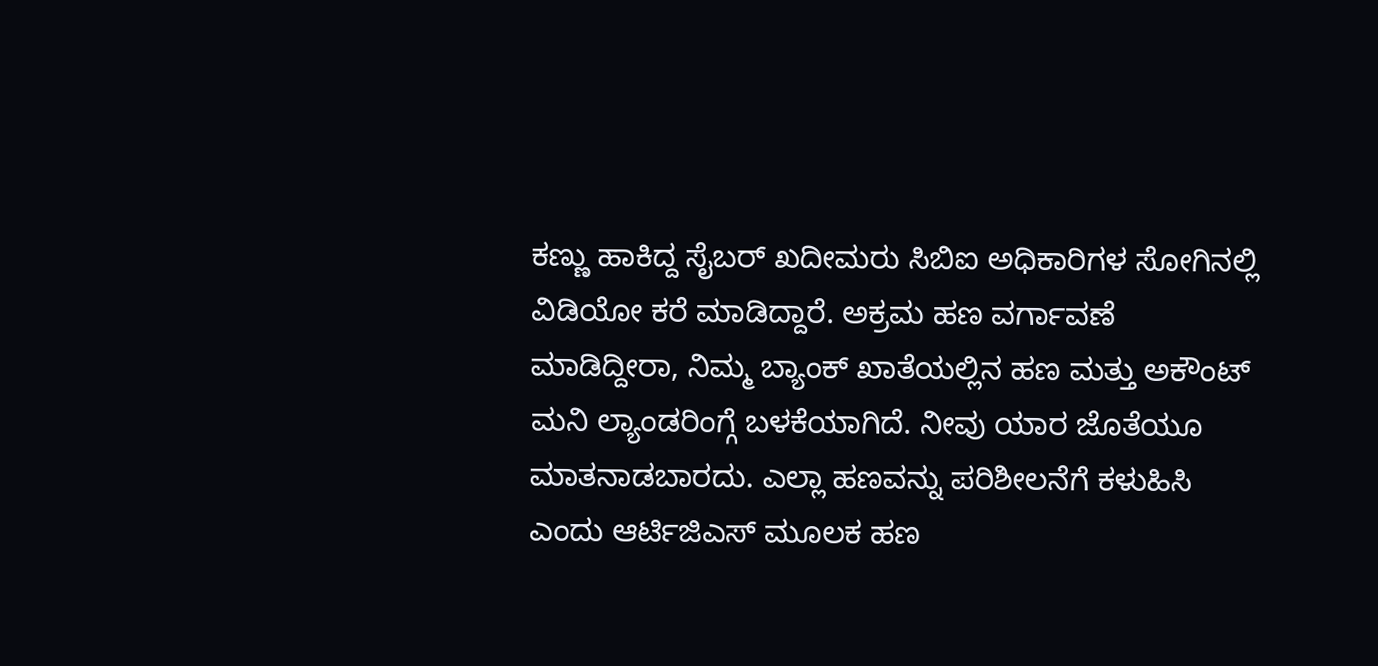ಕಣ್ಣು ಹಾಕಿದ್ದ ಸೈಬರ್ ಖದೀಮರು ಸಿಬಿಐ ಅಧಿಕಾರಿಗಳ ಸೋಗಿನಲ್ಲಿ ವಿಡಿಯೋ ಕರೆ ಮಾಡಿದ್ದಾರೆ. ಅಕ್ರಮ ಹಣ ವರ್ಗಾವಣೆ ಮಾಡಿದ್ದೀರಾ, ನಿಮ್ಮ ಬ್ಯಾಂಕ್ ಖಾತೆಯಲ್ಲಿನ ಹಣ ಮತ್ತು ಅಕೌಂಟ್ ಮನಿ ಲ್ಯಾಂಡರಿಂಗ್ಗೆ ಬಳಕೆಯಾಗಿದೆ. ನೀವು ಯಾರ ಜೊತೆಯೂ ಮಾತನಾಡಬಾರದು. ಎಲ್ಲಾ ಹಣವನ್ನು ಪರಿಶೀಲನೆಗೆ ಕಳುಹಿಸಿ ಎಂದು ಆರ್ಟಿಜಿಎಸ್ ಮೂಲಕ ಹಣ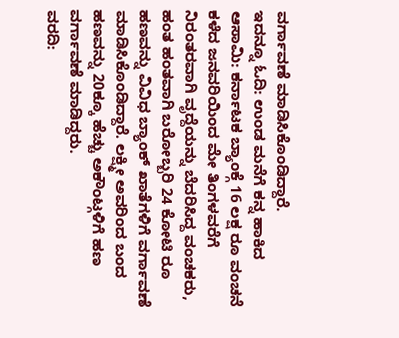ವರ್ಗಾವಣೆ ಮಾಡಿಸಿಕೊಂಡಿದ್ದಾರೆ.
ಇದನ್ನೂ ಓದಿ: ಉಂಡ ಮನೆಗೆ ಕನ್ನ ಹಾಕಿದ ಆಸಾಮಿ: ಕರ್ನಾಟಕ ಬ್ಯಾಂಕ್ಗೆ 16 ಲಕ್ಷ ರೂ ವಂಚನೆ
ಕಳೆದ ಜನವರಿಯಿಂದ ಮೇ ತಿಂಗಳವರೆಗೆ ನಿರಂತರವಾಗಿ ವೃದ್ದೆಯನ್ನು ಬೆದರಿಸಿದ್ದ ವಂಚಕರು, ಹಂತ ಹಂತವಾಗಿ ಬರೋಬ್ಬರಿ 24 ಕೋಟಿ ರೂ ಹಣವನ್ನು ವಿವಿಧ ಬ್ಯಾಂಕ್ ಖಾತೆಗಳಿಗೆ ವರ್ಗಾವಣೆ ಮಾಡಿಸಿಕೊಂಡಿದ್ದಾರೆ. ಲಕ್ಷ್ಮೀ ಅವರಿಂದ ಬಂದ ಹಣವನ್ನು 20ಕ್ಕೂ ಹೆಚ್ಚು ಅಕೌಂಟ್ಗಳಿಗೆ ಹಣ ವರ್ಗಾವಣೆ ಮಾಡಿದ್ದರು.
ವರದಿ: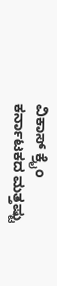ವಿಕಾಸ್ ಕ್ರೈಂ
ಕರ್ನಾಟಕದ ಮತ್ತಷ್ಟು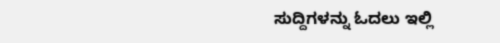ಸುದ್ದಿಗಳನ್ನು ಓದಲು ಇಲ್ಲಿ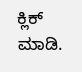ಕ್ಲಿಕ್ ಮಾಡಿ.